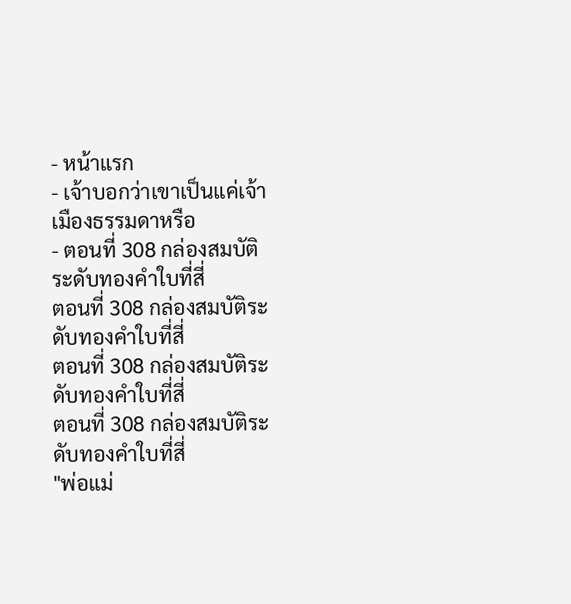- หน้าแรก
- เจ้าบอกว่าเขาเป็นแค่เจ้าเมืองธรรมดาหรือ
- ตอนที่ 308 กล่องสมบัติระดับทองคำใบที่สี่
ตอนที่ 308 กล่องสมบัติระดับทองคำใบที่สี่
ตอนที่ 308 กล่องสมบัติระดับทองคำใบที่สี่
ตอนที่ 308 กล่องสมบัติระดับทองคำใบที่สี่
"พ่อแม่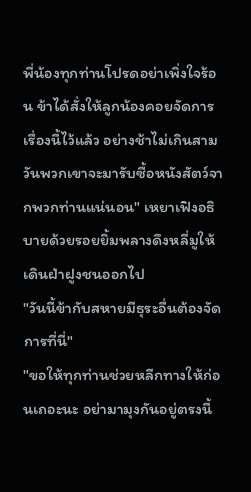พี่น้องทุกท่านโปรดอย่าเพิ่งใจร้อน ข้าได้สั่งให้ลูกน้องคอยจัดการเรื่องนี้ไว้แล้ว อย่างช้าไม่เกินสามวันพวกเขาจะมารับซื้อหนังสัตว์จากพวกท่านแน่นอน" เหยาเฟิงอธิบายด้วยรอยยิ้มพลางดึงหลี่มูให้เดินฝ่าฝูงชนออกไป
"วันนี้ข้ากับสหายมีธุระอื่นต้องจัดการที่นี่"
"ขอให้ทุกท่านช่วยหลีกทางให้ก่อนเถอะนะ อย่ามามุงกันอยู่ตรงนี้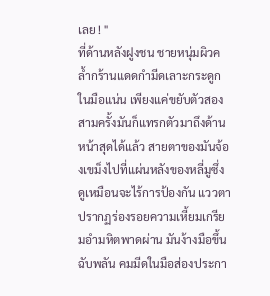เลย ! "
ที่ด้านหลังฝูงชน ชายหนุ่มผิวคล้ำกร้านแดดกำมีดเลาะกระดูกในมือแน่น เพียงแค่ขยับตัวสองสามครั้งมันก็แทรกตัวมาถึงด้านหน้าสุดได้แล้ว สายตาของมันจ้องเขม็งไปที่แผ่นหลังของหลี่มูซึ่งดูเหมือนจะไร้การป้องกัน แววตาปรากฏร่องรอยความเหี้ยมเกรียมอำมหิตพาดผ่าน มันง้างมือขึ้นฉับพลัน คมมีดในมือส่องประกา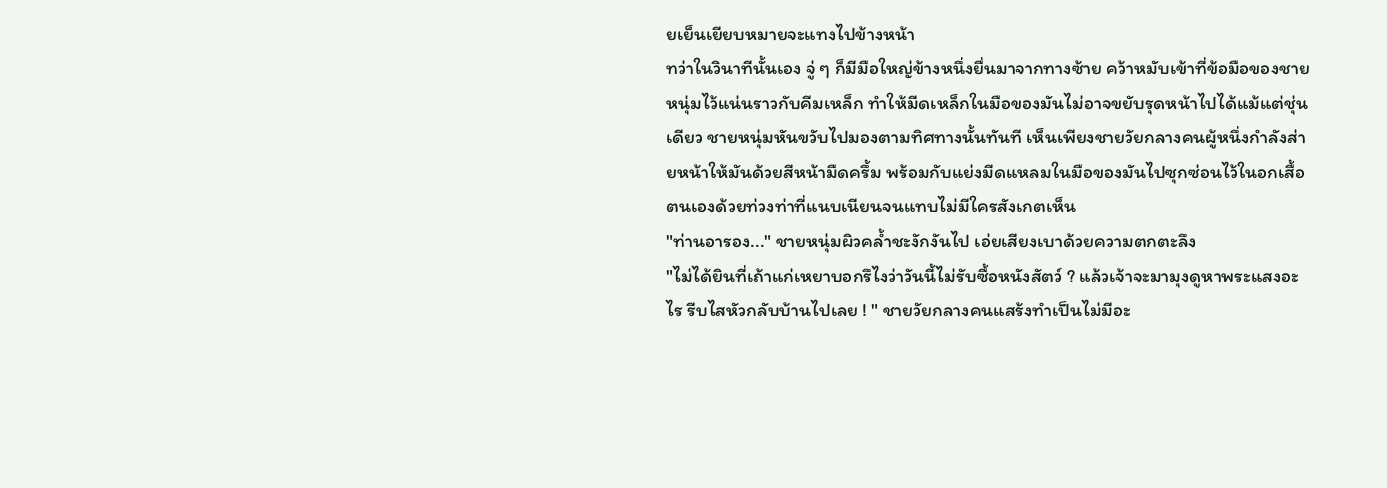ยเย็นเยียบหมายจะแทงไปข้างหน้า
ทว่าในวินาทีนั้นเอง จู่ ๆ ก็มีมือใหญ่ข้างหนึ่งยื่นมาจากทางซ้าย คว้าหมับเข้าที่ข้อมือของชายหนุ่มไว้แน่นราวกับคีมเหล็ก ทำให้มีดเหล็กในมือของมันไม่อาจขยับรุดหน้าไปได้แม้แต่ชุ่นเดียว ชายหนุ่มหันขวับไปมองตามทิศทางนั้นทันที เห็นเพียงชายวัยกลางคนผู้หนึ่งกำลังส่ายหน้าให้มันด้วยสีหน้ามืดครึ้ม พร้อมกับแย่งมีดแหลมในมือของมันไปซุกซ่อนไว้ในอกเสื้อตนเองด้วยท่วงท่าที่แนบเนียนจนแทบไม่มีใครสังเกตเห็น
"ท่านอารอง..." ชายหนุ่มผิวคล้ำชะงักงันไป เอ่ยเสียงเบาด้วยความตกตะลึง
"ไม่ได้ยินที่เถ้าแก่เหยาบอกรึไงว่าวันนี้ไม่รับซื้อหนังสัตว์ ? แล้วเจ้าจะมามุงดูหาพระแสงอะไร รีบไสหัวกลับบ้านไปเลย ! " ชายวัยกลางคนแสร้งทำเป็นไม่มีอะ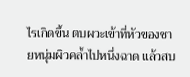ไรเกิดขึ้น ตบผวะเข้าที่หัวของชายหนุ่มผิวคล้ำไปหนึ่งฉาด แล้วสบ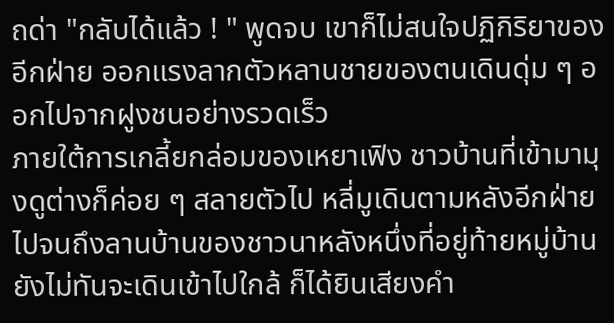ถด่า "กลับได้แล้ว ! " พูดจบ เขาก็ไม่สนใจปฏิกิริยาของอีกฝ่าย ออกแรงลากตัวหลานชายของตนเดินดุ่ม ๆ ออกไปจากฝูงชนอย่างรวดเร็ว
ภายใต้การเกลี้ยกล่อมของเหยาเฟิง ชาวบ้านที่เข้ามามุงดูต่างก็ค่อย ๆ สลายตัวไป หลี่มูเดินตามหลังอีกฝ่ายไปจนถึงลานบ้านของชาวนาหลังหนึ่งที่อยู่ท้ายหมู่บ้าน ยังไม่ทันจะเดินเข้าไปใกล้ ก็ได้ยินเสียงคำ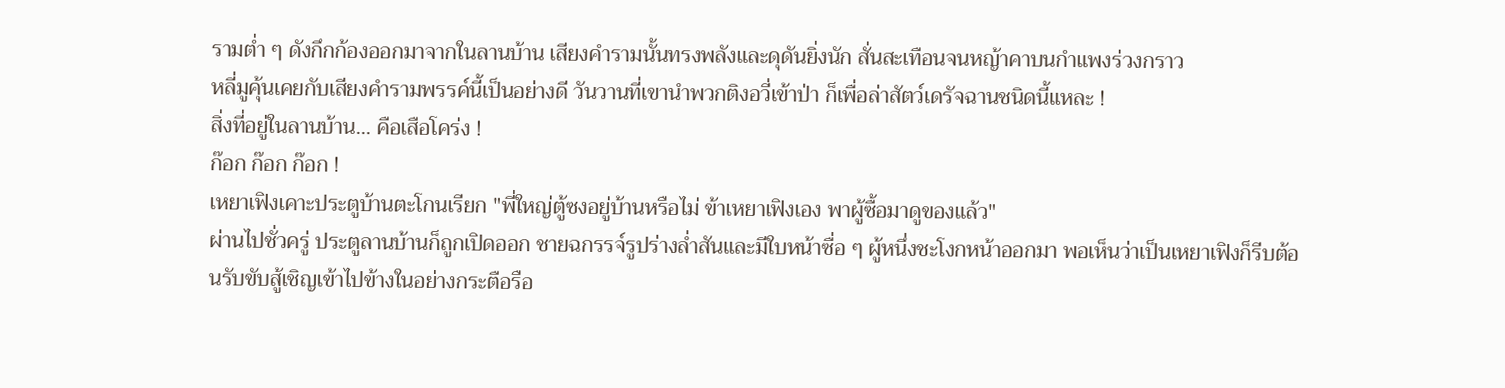รามต่ำ ๆ ดังกึกก้องออกมาจากในลานบ้าน เสียงคำรามนั้นทรงพลังและดุดันยิ่งนัก สั่นสะเทือนจนหญ้าคาบนกำแพงร่วงกราว
หลี่มูคุ้นเคยกับเสียงคำรามพรรค์นี้เป็นอย่างดี วันวานที่เขานำพวกติงอวี่เข้าป่า ก็เพื่อล่าสัตว์เดรัจฉานชนิดนี้แหละ !
สิ่งที่อยู่ในลานบ้าน... คือเสือโคร่ง !
ก๊อก ก๊อก ก๊อก !
เหยาเฟิงเคาะประตูบ้านตะโกนเรียก "พี่ใหญ่ตู้ซงอยู่บ้านหรือไม่ ข้าเหยาเฟิงเอง พาผู้ซื้อมาดูของแล้ว"
ผ่านไปชั่วครู่ ประตูลานบ้านก็ถูกเปิดออก ชายฉกรรจ์รูปร่างล่ำสันและมีใบหน้าซื่อ ๆ ผู้หนึ่งชะโงกหน้าออกมา พอเห็นว่าเป็นเหยาเฟิงก็รีบต้อนรับขับสู้เชิญเข้าไปข้างในอย่างกระตือรือ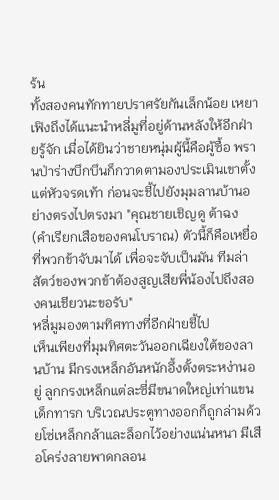ร้น
ทั้งสองคนทักทายปราศรัยกันเล็กน้อย เหยาเฟิงถึงได้แนะนำหลี่มูที่อยู่ด้านหลังให้อีกฝ่ายรู้จัก เมื่อได้ยินว่าชายหนุ่มผู้นี้คือผู้ซื้อ พรานป่าร่างบึกบึนก็กวาดตามองประเมินเขาตั้งแต่หัวจรดเท้า ก่อนจะชี้ไปยังมุมลานบ้านอย่างตรงไปตรงมา "คุณชายเชิญดู ต้าฉง (คำเรียกเสือของคนโบราณ) ตัวนี้ก็คือเหยื่อที่พวกข้าจับมาได้ เพื่อจะจับเป็นมัน ทีมล่าสัตว์ของพวกข้าต้องสูญเสียพี่น้องไปถึงสองคนเชียวนะขอรับ"
หลี่มูมองตามทิศทางที่อีกฝ่ายชี้ไป
เห็นเพียงที่มุมทิศตะวันออกเฉียงใต้ของลานบ้าน มีกรงเหล็กอันหนักอึ้งตั้งตระหง่านอยู่ ลูกกรงเหล็กแต่ละซี่มีขนาดใหญ่เท่าแขนเด็กทารก บริเวณประตูทางออกก็ถูกล่ามด้วยโซ่เหล็กกล้าและล็อกไว้อย่างแน่นหนา มีเสือโคร่งลายพาดกลอน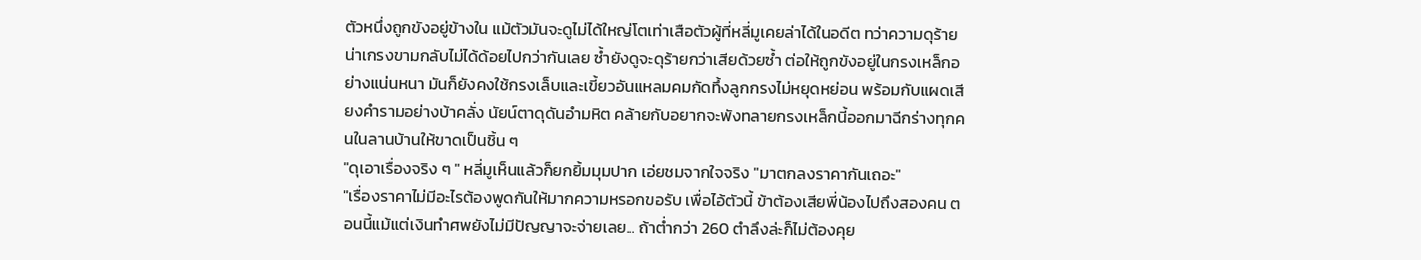ตัวหนึ่งถูกขังอยู่ข้างใน แม้ตัวมันจะดูไม่ได้ใหญ่โตเท่าเสือตัวผู้ที่หลี่มูเคยล่าได้ในอดีต ทว่าความดุร้ายน่าเกรงขามกลับไม่ได้ด้อยไปกว่ากันเลย ซ้ำยังดูจะดุร้ายกว่าเสียด้วยซ้ำ ต่อให้ถูกขังอยู่ในกรงเหล็กอย่างแน่นหนา มันก็ยังคงใช้กรงเล็บและเขี้ยวอันแหลมคมกัดทึ้งลูกกรงไม่หยุดหย่อน พร้อมกับแผดเสียงคำรามอย่างบ้าคลั่ง นัยน์ตาดุดันอำมหิต คล้ายกับอยากจะพังทลายกรงเหล็กนี้ออกมาฉีกร่างทุกคนในลานบ้านให้ขาดเป็นชิ้น ๆ
"ดุเอาเรื่องจริง ๆ " หลี่มูเห็นแล้วก็ยกยิ้มมุมปาก เอ่ยชมจากใจจริง "มาตกลงราคากันเถอะ"
"เรื่องราคาไม่มีอะไรต้องพูดกันให้มากความหรอกขอรับ เพื่อไอ้ตัวนี้ ข้าต้องเสียพี่น้องไปถึงสองคน ตอนนี้แม้แต่เงินทำศพยังไม่มีปัญญาจะจ่ายเลย... ถ้าต่ำกว่า 260 ตำลึงล่ะก็ไม่ต้องคุย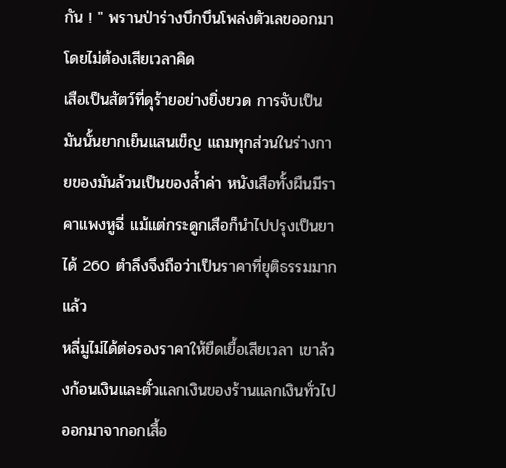กัน ! " พรานป่าร่างบึกบึนโพล่งตัวเลขออกมาโดยไม่ต้องเสียเวลาคิด
เสือเป็นสัตว์ที่ดุร้ายอย่างยิ่งยวด การจับเป็นมันนั้นยากเย็นแสนเข็ญ แถมทุกส่วนในร่างกายของมันล้วนเป็นของล้ำค่า หนังเสือทั้งผืนมีราคาแพงหูฉี่ แม้แต่กระดูกเสือก็นำไปปรุงเป็นยาได้ 260 ตำลึงจึงถือว่าเป็นราคาที่ยุติธรรมมากแล้ว
หลี่มูไม่ได้ต่อรองราคาให้ยืดเยื้อเสียเวลา เขาล้วงก้อนเงินและตั๋วแลกเงินของร้านแลกเงินทั่วไปออกมาจากอกเสื้อ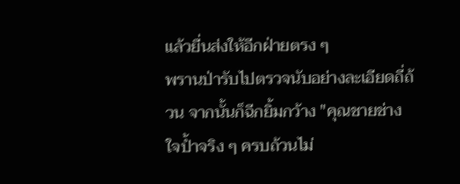แล้วยื่นส่งให้อีกฝ่ายตรง ๆ
พรานป่ารับไปตรวจนับอย่างละเอียดถี่ถ้วน จากนั้นก็ฉีกยิ้มกว้าง "คุณชายช่างใจป้ำจริง ๆ ครบถ้วนไม่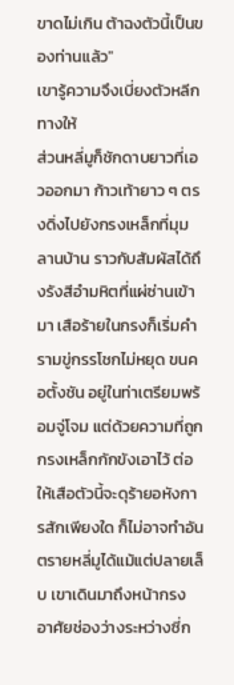ขาดไม่เกิน ต้าฉงตัวนี้เป็นของท่านแล้ว"
เขารู้ความจึงเบี่ยงตัวหลีกทางให้
ส่วนหลี่มูก็ชักดาบยาวที่เอวออกมา ก้าวเท้ายาว ๆ ตรงดิ่งไปยังกรงเหล็กที่มุมลานบ้าน ราวกับสัมผัสได้ถึงรังสีอำมหิตที่แผ่ซ่านเข้ามา เสือร้ายในกรงก็เริ่มคำรามขู่กรรโชกไม่หยุด ขนคอตั้งชัน อยู่ในท่าเตรียมพร้อมจู่โจม แต่ด้วยความที่ถูกกรงเหล็กกักขังเอาไว้ ต่อให้เสือตัวนี้จะดุร้ายอหังการสักเพียงใด ก็ไม่อาจทำอันตรายหลี่มูได้แม้แต่ปลายเล็บ เขาเดินมาถึงหน้ากรง อาศัยช่องว่างระหว่างซี่ก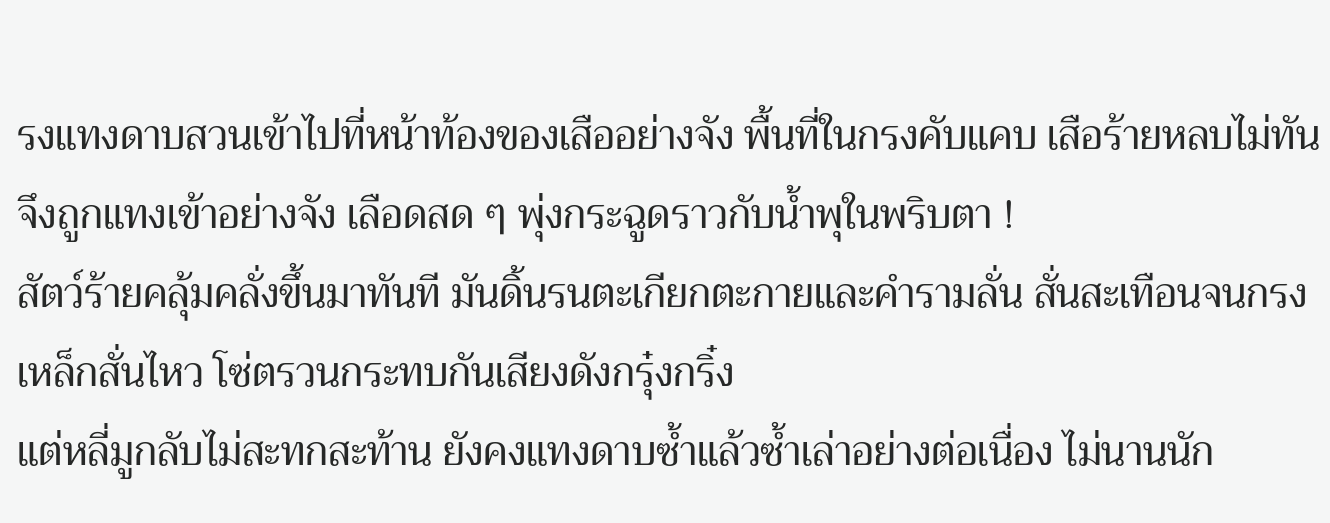รงแทงดาบสวนเข้าไปที่หน้าท้องของเสืออย่างจัง พื้นที่ในกรงคับแคบ เสือร้ายหลบไม่ทันจึงถูกแทงเข้าอย่างจัง เลือดสด ๆ พุ่งกระฉูดราวกับน้ำพุในพริบตา !
สัตว์ร้ายคลุ้มคลั่งขึ้นมาทันที มันดิ้นรนตะเกียกตะกายและคำรามลั่น สั่นสะเทือนจนกรงเหล็กสั่นไหว โซ่ตรวนกระทบกันเสียงดังกรุ๋งกริ๋ง
แต่หลี่มูกลับไม่สะทกสะท้าน ยังคงแทงดาบซ้ำแล้วซ้ำเล่าอย่างต่อเนื่อง ไม่นานนัก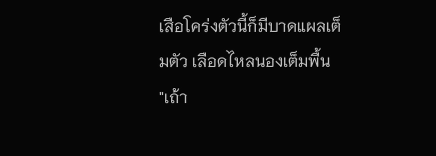เสือโคร่งตัวนี้ก็มีบาดแผลเต็มตัว เลือดไหลนองเต็มพื้น
"เถ้า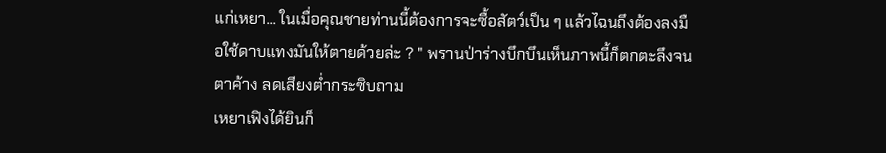แก่เหยา... ในเมื่อคุณชายท่านนี้ต้องการจะซื้อสัตว์เป็น ๆ แล้วไฉนถึงต้องลงมือใช้ดาบแทงมันให้ตายด้วยล่ะ ? " พรานป่าร่างบึกบึนเห็นภาพนี้ก็ตกตะลึงจนตาค้าง ลดเสียงต่ำกระซิบถาม
เหยาเฟิงได้ยินก็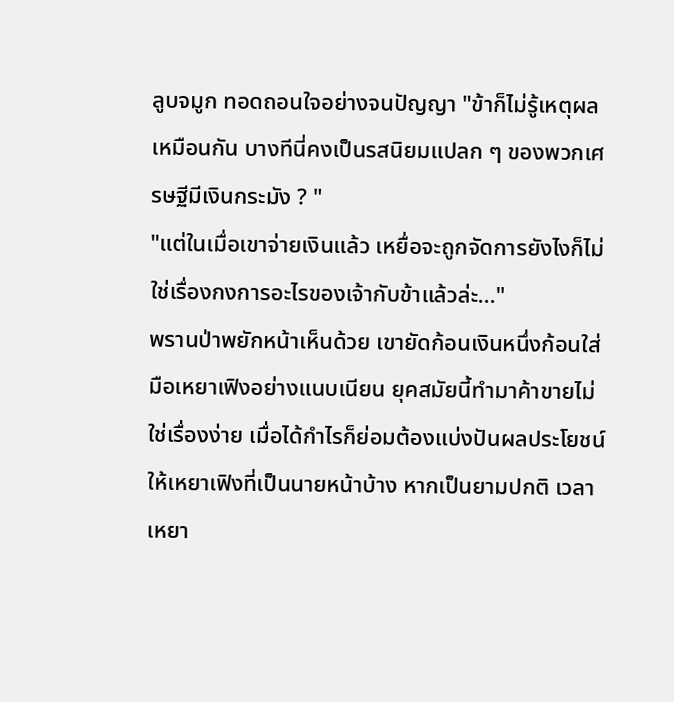ลูบจมูก ทอดถอนใจอย่างจนปัญญา "ข้าก็ไม่รู้เหตุผลเหมือนกัน บางทีนี่คงเป็นรสนิยมแปลก ๆ ของพวกเศรษฐีมีเงินกระมัง ? "
"แต่ในเมื่อเขาจ่ายเงินแล้ว เหยื่อจะถูกจัดการยังไงก็ไม่ใช่เรื่องกงการอะไรของเจ้ากับข้าแล้วล่ะ..."
พรานป่าพยักหน้าเห็นด้วย เขายัดก้อนเงินหนึ่งก้อนใส่มือเหยาเฟิงอย่างแนบเนียน ยุคสมัยนี้ทำมาค้าขายไม่ใช่เรื่องง่าย เมื่อได้กำไรก็ย่อมต้องแบ่งปันผลประโยชน์ให้เหยาเฟิงที่เป็นนายหน้าบ้าง หากเป็นยามปกติ เวลาเหยา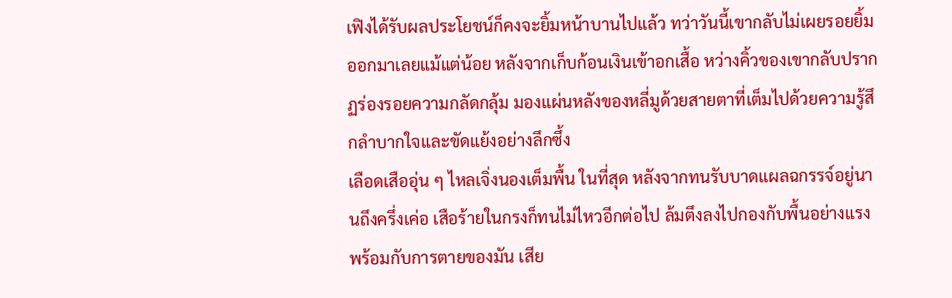เฟิงได้รับผลประโยชน์ก็คงจะยิ้มหน้าบานไปแล้ว ทว่าวันนี้เขากลับไม่เผยรอยยิ้มออกมาเลยแม้แต่น้อย หลังจากเก็บก้อนเงินเข้าอกเสื้อ หว่างคิ้วของเขากลับปรากฏร่องรอยความกลัดกลุ้ม มองแผ่นหลังของหลี่มูด้วยสายตาที่เต็มไปด้วยความรู้สึกลำบากใจและขัดแย้งอย่างลึกซึ้ง
เลือดเสืออุ่น ๆ ไหลเจิ่งนองเต็มพื้น ในที่สุด หลังจากทนรับบาดแผลฉกรรจ์อยู่นานถึงครึ่งเค่อ เสือร้ายในกรงก็ทนไม่ไหวอีกต่อไป ล้มตึงลงไปกองกับพื้นอย่างแรง พร้อมกับการตายของมัน เสีย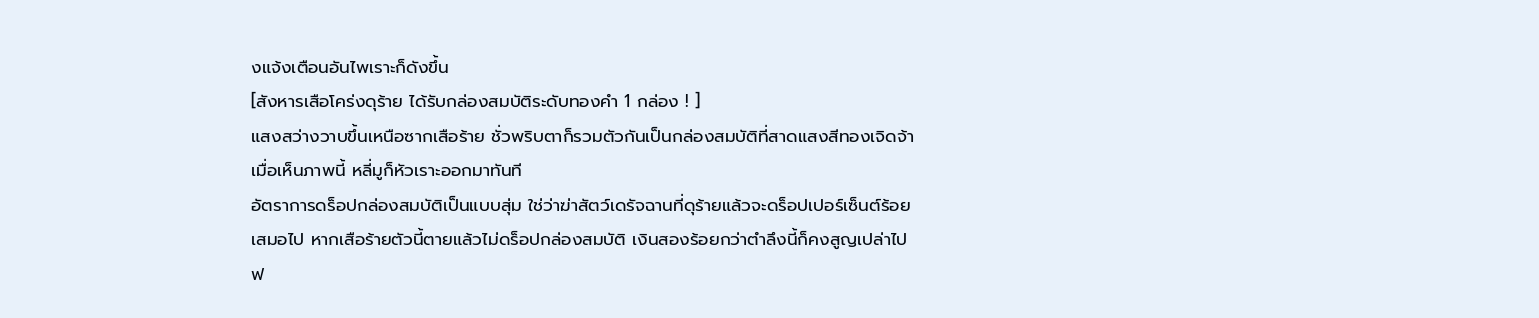งแจ้งเตือนอันไพเราะก็ดังขึ้น
[สังหารเสือโคร่งดุร้าย ได้รับกล่องสมบัติระดับทองคำ 1 กล่อง ! ]
แสงสว่างวาบขึ้นเหนือซากเสือร้าย ชั่วพริบตาก็รวมตัวกันเป็นกล่องสมบัติที่สาดแสงสีทองเจิดจ้า เมื่อเห็นภาพนี้ หลี่มูก็หัวเราะออกมาทันที
อัตราการดร็อปกล่องสมบัติเป็นแบบสุ่ม ใช่ว่าฆ่าสัตว์เดรัจฉานที่ดุร้ายแล้วจะดร็อปเปอร์เซ็นต์ร้อยเสมอไป หากเสือร้ายตัวนี้ตายแล้วไม่ดร็อปกล่องสมบัติ เงินสองร้อยกว่าตำลึงนี้ก็คงสูญเปล่าไปฟ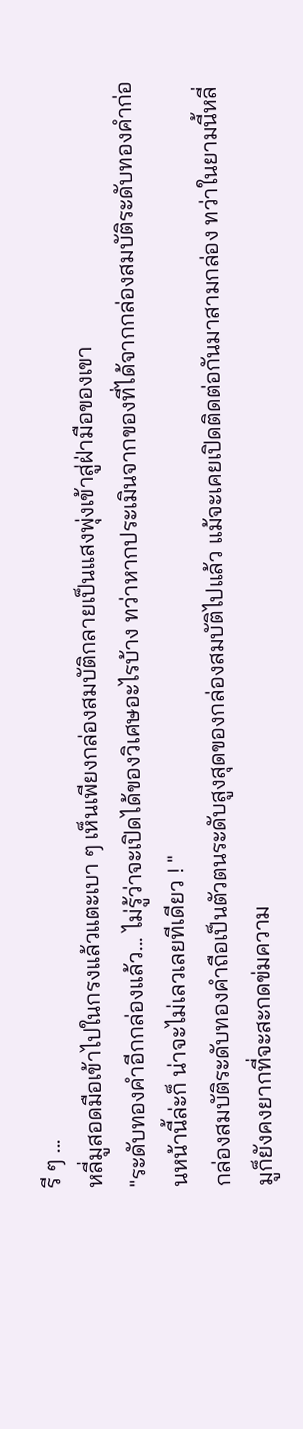รี ๆ ...
หลี่มูสอดมือเข้าไปในกรงแล้วแตะเบา ๆ เห็นเพียงกล่องสมบัติกลายเป็นแสงพุ่งเข้าสู่ฝ่ามือของเขา
"ระดับทองคำอีกกล่องแล้ว... ไม่รู้ว่าจะเปิดได้ของวิเศษอะไรบ้าง ทว่าหากประเมินจากของที่ได้จากกล่องสมบัติระดับทองคำก่อนหน้านี้ล่ะก็ น่าจะไม่เลวเลยทีเดียว ! "
กล่องสมบัติระดับทองคำถือเป็นตัวตนระดับสูงสุดของกล่องสมบัติไปแล้ว แม้จะเคยเปิดติดต่อกันมาสามกล่อง ทว่าในยามนี้หลี่มูก็ยังคงยากที่จะสะกดข่มความ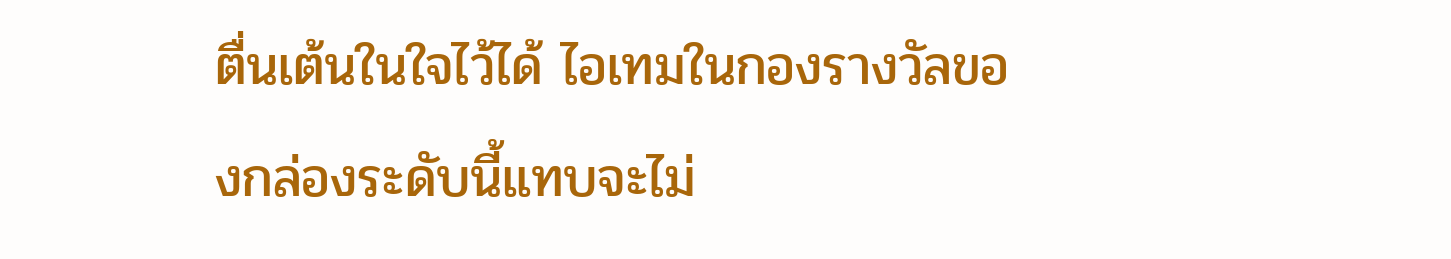ตื่นเต้นในใจไว้ได้ ไอเทมในกองรางวัลของกล่องระดับนี้แทบจะไม่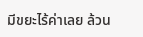มีขยะไร้ค่าเลย ล้วน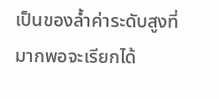เป็นของล้ำค่าระดับสูงที่มากพอจะเรียกได้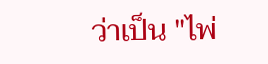ว่าเป็น "ไพ่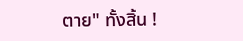ตาย" ทั้งสิ้น !